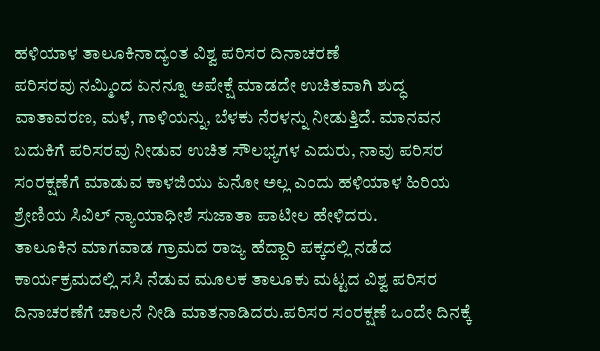ಹಳಿಯಾಳ ತಾಲೂಕಿನಾದ್ಯಂತ ವಿಶ್ವ ಪರಿಸರ ದಿನಾಚರಣೆ
ಪರಿಸರವು ನಮ್ಮಿಂದ ಏನನ್ನೂ ಅಪೇಕ್ಷೆ ಮಾಡದೇ ಉಚಿತವಾಗಿ ಶುದ್ಧ ವಾತಾವರಣ, ಮಳೆ, ಗಾಳಿಯನ್ನು, ಬೆಳಕು ನೆರಳನ್ನು ನೀಡುತ್ತಿದೆ. ಮಾನವನ ಬದುಕಿಗೆ ಪರಿಸರವು ನೀಡುವ ಉಚಿತ ಸೌಲಭ್ಯಗಳ ಎದುರು, ನಾವು ಪರಿಸರ ಸಂರಕ್ಷಣೆಗೆ ಮಾಡುವ ಕಾಳಜಿಯು ಏನೋ ಅಲ್ಲ ಎಂದು ಹಳಿಯಾಳ ಹಿರಿಯ ಶ್ರೇಣಿಯ ಸಿವಿಲ್ ನ್ಯಾಯಾಧೀಶೆ ಸುಜಾತಾ ಪಾಟೀಲ ಹೇಳಿದರು.
ತಾಲೂಕಿನ ಮಾಗವಾಡ ಗ್ರಾಮದ ರಾಜ್ಯ ಹೆದ್ದಾರಿ ಪಕ್ಕದಲ್ಲಿ ನಡೆದ ಕಾರ್ಯಕ್ರಮದಲ್ಲಿ ಸಸಿ ನೆಡುವ ಮೂಲಕ ತಾಲೂಕು ಮಟ್ಟದ ವಿಶ್ವ ಪರಿಸರ ದಿನಾಚರಣೆಗೆ ಚಾಲನೆ ನೀಡಿ ಮಾತನಾಡಿದರು.ಪರಿಸರ ಸಂರಕ್ಷಣೆ ಒಂದೇ ದಿನಕ್ಕೆ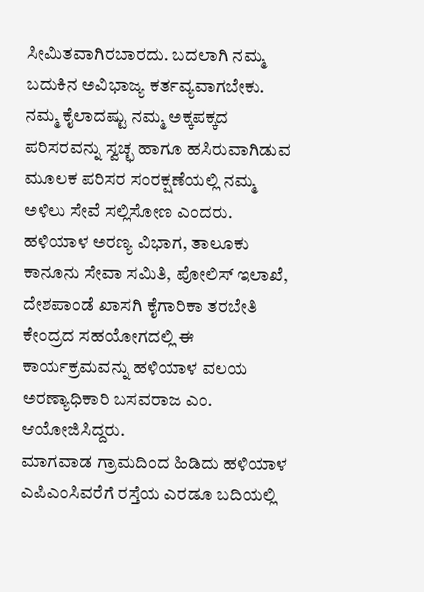ಸೀಮಿತವಾಗಿರಬಾರದು. ಬದಲಾಗಿ ನಮ್ಮ ಬದುಕಿನ ಅವಿಭಾಜ್ಯ ಕರ್ತವ್ಯವಾಗಬೇಕು. ನಮ್ಮ ಕೈಲಾದಷ್ಟು ನಮ್ಮ ಅಕ್ಕಪಕ್ಕದ ಪರಿಸರವನ್ನು ಸ್ವಚ್ಛ ಹಾಗೂ ಹಸಿರುವಾಗಿಡುವ ಮೂಲಕ ಪರಿಸರ ಸಂರಕ್ಷಣೆಯಲ್ಲಿ ನಮ್ಮ ಅಳಿಲು ಸೇವೆ ಸಲ್ಲಿಸೋಣ ಎಂದರು.
ಹಳಿಯಾಳ ಅರಣ್ಯ ವಿಭಾಗ, ತಾಲೂಕು ಕಾನೂನು ಸೇವಾ ಸಮಿತಿ, ಪೋಲಿಸ್ ಇಲಾಖೆ, ದೇಶಪಾಂಡೆ ಖಾಸಗಿ ಕೈಗಾರಿಕಾ ತರಬೇತಿ ಕೇಂದ್ರದ ಸಹಯೋಗದಲ್ಲಿ ಈ ಕಾರ್ಯಕ್ರಮವನ್ನು ಹಳಿಯಾಳ ವಲಯ ಅರಣ್ಯಾಧಿಕಾರಿ ಬಸವರಾಜ ಎಂ. ಆಯೋಜಿಸಿದ್ದರು.
ಮಾಗವಾಡ ಗ್ರಾಮದಿಂದ ಹಿಡಿದು ಹಳಿಯಾಳ ಎಪಿಎಂಸಿವರೆಗೆ ರಸ್ತೆಯ ಎರಡೂ ಬದಿಯಲ್ಲಿ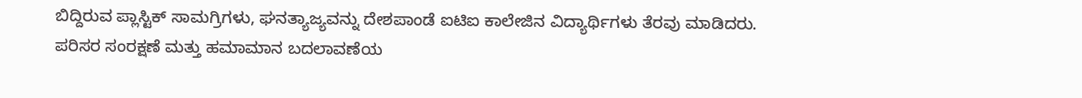ಬಿದ್ದಿರುವ ಪ್ಲಾಸ್ಟಿಕ್ ಸಾಮಗ್ರಿಗಳು, ಘನತ್ಯಾಜ್ಯವನ್ನು ದೇಶಪಾಂಡೆ ಐಟಿಐ ಕಾಲೇಜಿನ ವಿದ್ಯಾರ್ಥಿಗಳು ತೆರವು ಮಾಡಿದರು. ಪರಿಸರ ಸಂರಕ್ಷಣೆ ಮತ್ತು ಹಮಾಮಾನ ಬದಲಾವಣೆಯ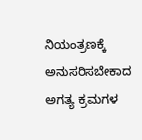ನಿಯಂತ್ರಣಕ್ಕೆ ಅನುಸರಿಸಬೇಕಾದ ಅಗತ್ಯ ಕ್ರಮಗಳ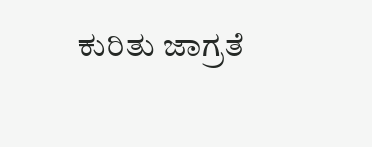ಕುರಿತು ಜಾಗ್ರತೆ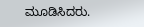ಮೂಡಿಸಿದರು.